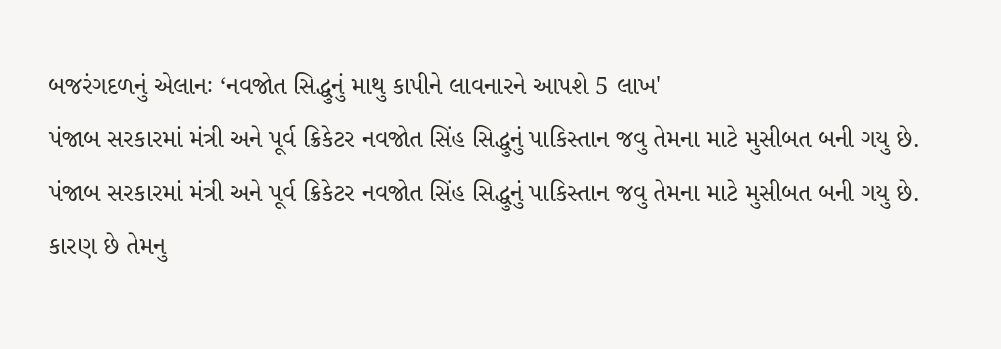બજરંગદળનું એલાનઃ ‘નવજોત સિદ્ધુનું માથુ કાપીને લાવનારને આપશે 5 લાખ'
પંજાબ સરકારમાં મંત્રી અને પૂર્વ ક્રિકેટર નવજોત સિંહ સિદ્ધુનું પાકિસ્તાન જવુ તેમના માટે મુસીબત બની ગયુ છે.
પંજાબ સરકારમાં મંત્રી અને પૂર્વ ક્રિકેટર નવજોત સિંહ સિદ્ધુનું પાકિસ્તાન જવુ તેમના માટે મુસીબત બની ગયુ છે. કારણ છે તેમનુ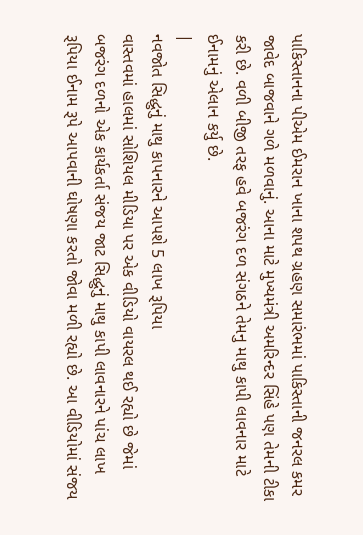પાકિસ્તાનના પીએમ ઈમરાન ખાના શપથ ગ્રહણ સમારંભમાં પાકિસ્તાની જનરલ કમર જાવેદ બાજવાને ગળે મળવાનું. આના માટે મુખ્યમંત્રી અમરિન્દર સિંહે પણ તેમની ટીકા કરી છે. વળી બીજી તરફ હવે બજરંગ દળ સંગઠને તેમનુ માથુ કાપી લાવનાર માટે ઈનામનું એલાન કર્યુ છે.
|
નવજોત સિદ્ધુનું માથુ કાપનારને આપશે 5 લાખ રૂપિયા
વાસ્તવમાં હાલમાં સોશિયલ મીડિયા પર એક વીડિયો વાયરલ થઈ રહ્યો છે જેમાં બજરંગ દળનો એક કાર્યકર્તા સંજય જાટ સિદ્ધુનું માથુ કાપી લાવનારને પાંચ લાખ રૂપિયા ઈનામ રૂપે આપવાની ઘોષણા કરતો જોવા મળી રહ્યો છે. આ વીડિયોમાં સંજય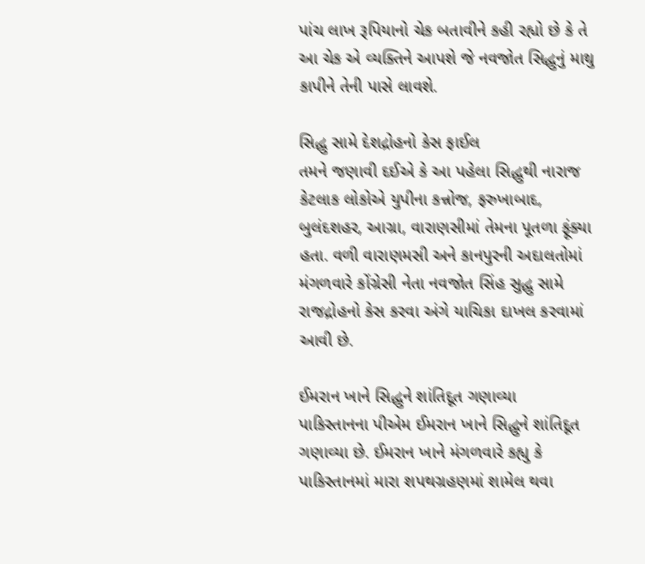પાંચ લાખ રૂપિયાનો ચેક બતાવીને કહી રહ્યો છે કે તે આ ચેક એ વ્યક્તિને આપશે જે નવજોત સિદ્ધુનું માથુ કાપીને તેની પાસે લાવશે.

સિદ્ધુ સામે દેશદ્રોહનો કેસ ફાઈલ
તમને જણાવી દઈએ કે આ પહેલા સિદ્ધુથી નારાજ કેટલાક લોકોએ યુપીના કન્નોજ, ફરુખાબાદ, બુલંદશહર, આગ્રા, વારાણસીમાં તેમના પૂતળા ફૂંક્યા હતા. વળી વારાણમસી અને કાનપુરની અદાલતોમાં મંગળવારે કોંગ્રેસી નેતા નવજોત સિંહ સુદ્ધુ સામે રાજદ્રોહનો કેસ કરવા અંગે યાચિકા દાખલ કરવામાં આવી છે.

ઈમરાન ખાને સિદ્ધુને શાંતિદૂત ગણાવ્યા
પાકિસ્તાનના પીએમ ઈમરાન ખાને સિદ્ધુને શાંતિદૂત ગણાવ્યા છે. ઈમરાન ખાને મંગળવારે કહ્યુ કે પાકિસ્તાનમાં મારા શપથગ્રહણમાં શામેલ થવા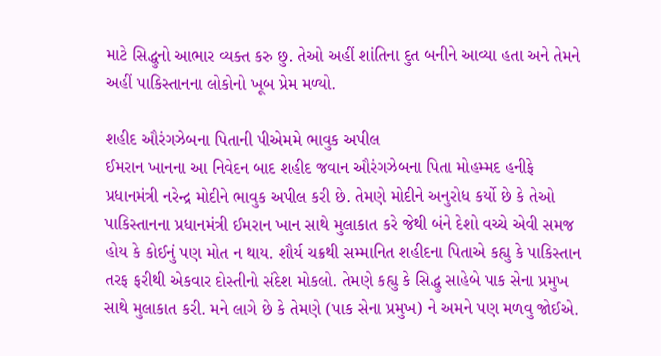માટે સિદ્ધુનો આભાર વ્યક્ત કરુ છુ. તેઓ અહીં શાંતિના દુત બનીને આવ્યા હતા અને તેમને અહીં પાકિસ્તાનના લોકોનો ખૂબ પ્રેમ મળ્યો.

શહીદ ઔરંગઝેબના પિતાની પીએમમે ભાવુક અપીલ
ઈમરાન ખાનના આ નિવેદન બાદ શહીદ જવાન ઔરંગઝેબના પિતા મોહમ્મદ હનીફે પ્રધાનમંત્રી નરેન્દ્ર મોદીને ભાવુક અપીલ કરી છે. તેમણે મોદીને અનુરોધ કર્યો છે કે તેઓ પાકિસ્તાનના પ્રધાનમંત્રી ઈમરાન ખાન સાથે મુલાકાત કરે જેથી બંને દેશો વચ્ચે એવી સમજ હોય કે કોઈનું પણ મોત ન થાય. શૌર્ય ચક્રથી સમ્માનિત શહીદના પિતાએ કહ્યુ કે પાકિસ્તાન તરફ ફરીથી એકવાર દોસ્તીનો સંદેશ મોકલો. તેમણે કહ્યુ કે સિદ્ધુ સાહેબે પાક સેના પ્રમુખ સાથે મુલાકાત કરી. મને લાગે છે કે તેમણે (પાક સેના પ્રમુખ) ને અમને પણ મળવુ જોઈએ.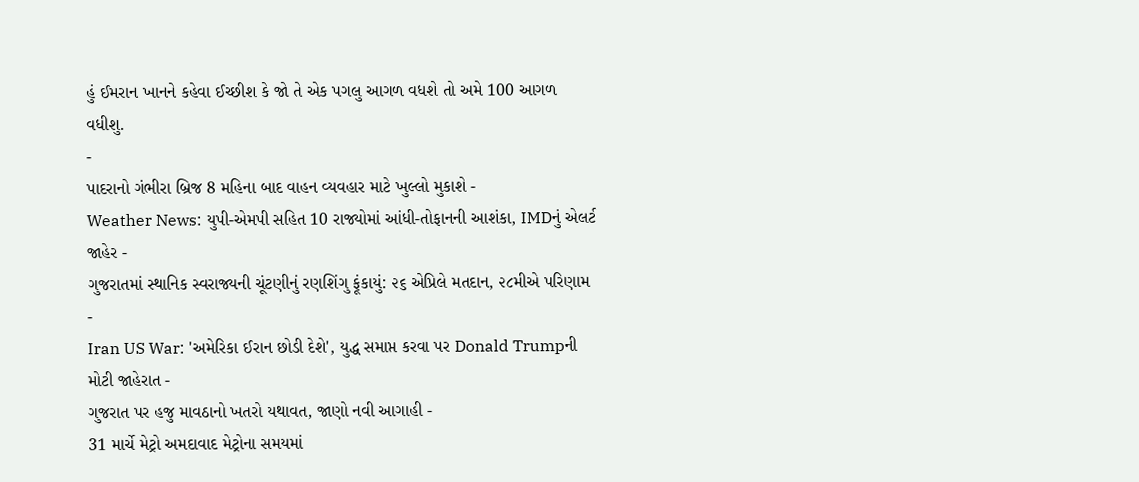હું ઈમરાન ખાનને કહેવા ઈચ્છીશ કે જો તે એક પગલુ આગળ વધશે તો અમે 100 આગળ વધીશુ.
-
પાદરાનો ગંભીરા બ્રિજ 8 મહિના બાદ વાહન વ્યવહાર માટે ખુલ્લો મુકાશે -
Weather News: યુપી-એમપી સહિત 10 રાજ્યોમાં આંધી-તોફાનની આશંકા, IMDનું એલર્ટ જાહેર -
ગુજરાતમાં સ્થાનિક સ્વરાજ્યની ચૂંટણીનું રણશિંગુ ફૂંકાયું: ૨૬ એપ્રિલે મતદાન, ૨૮મીએ પરિણામ -
Iran US War: 'અમેરિકા ઈરાન છોડી દેશે', યુદ્ધ સમાપ્ત કરવા પર Donald Trumpની મોટી જાહેરાત -
ગુજરાત પર હજુ માવઠાનો ખતરો યથાવત, જાણો નવી આગાહી -
31 માર્ચે મેટ્રો અમદાવાદ મેટ્રોના સમયમાં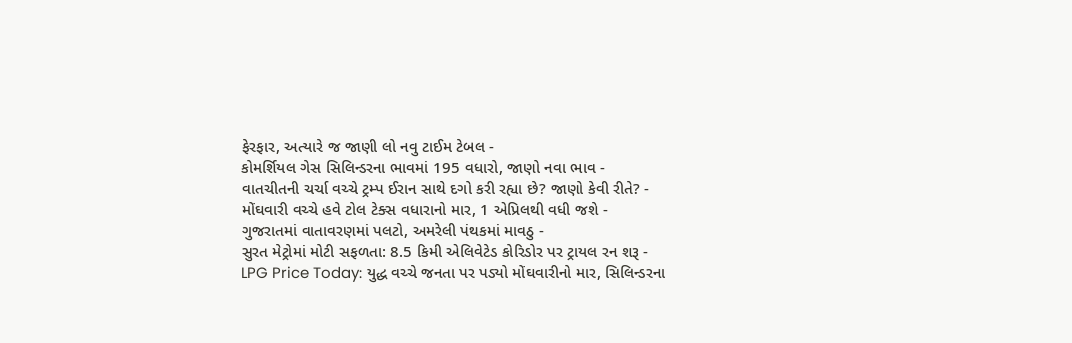ફેરફાર, અત્યારે જ જાણી લો નવુ ટાઈમ ટેબલ -
કોમર્શિયલ ગેસ સિલિન્ડરના ભાવમાં 195 વધારો, જાણો નવા ભાવ -
વાતચીતની ચર્ચા વચ્ચે ટ્રમ્પ ઈરાન સાથે દગો કરી રહ્યા છે? જાણો કેવી રીતે? -
મોંઘવારી વચ્ચે હવે ટોલ ટેક્સ વધારાનો માર, 1 એપ્રિલથી વધી જશે -
ગુજરાતમાં વાતાવરણમાં પલટો, અમરેલી પંથકમાં માવઠુ -
સુરત મેટ્રોમાં મોટી સફળતા: 8.5 કિમી એલિવેટેડ કોરિડોર પર ટ્રાયલ રન શરૂ -
LPG Price Today: યુદ્ધ વચ્ચે જનતા પર પડ્યો મોંઘવારીનો માર, સિલિન્ડરના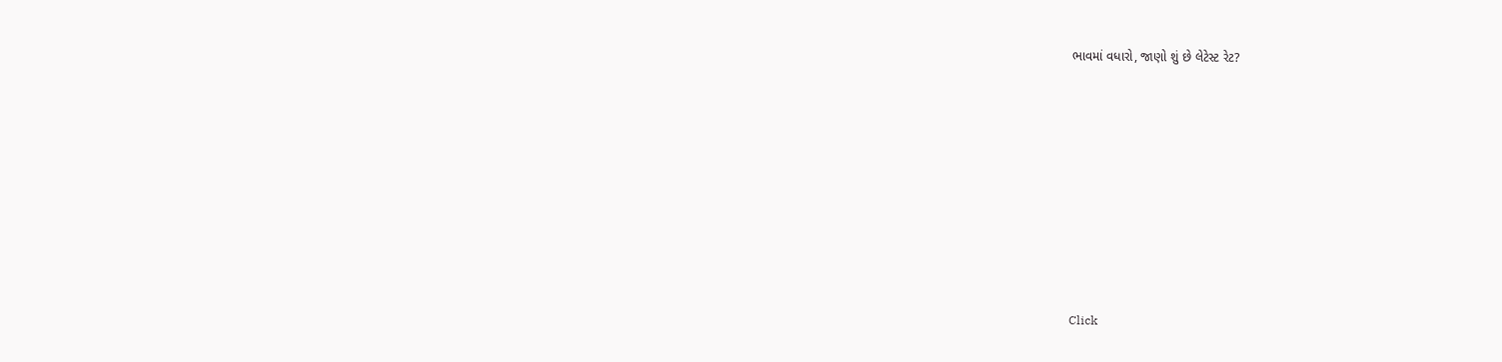ભાવમાં વધારો, જાણો શું છે લેટેસ્ટ રેટ?









Click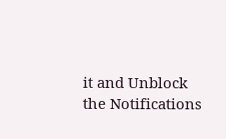it and Unblock the Notifications